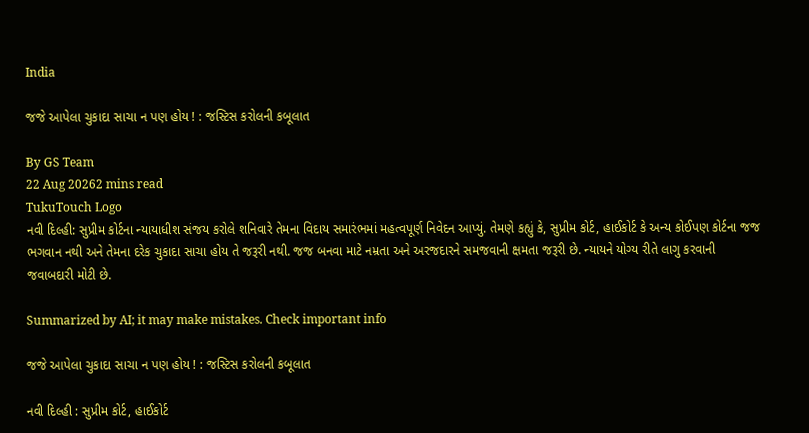India

જજે આપેલા ચુકાદા સાચા ન પણ હોય ! : જસ્ટિસ કરોલની કબૂલાત

By GS Team
22 Aug 20262 mins read
TukuTouch Logo
નવી દિલ્હી: સુપ્રીમ કોર્ટના ન્યાયાધીશ સંજય કરોલે શનિવારે તેમના વિદાય સમારંભમાં મહત્વપૂર્ણ નિવેદન આપ્યું. તેમણે કહ્યું કે, સુપ્રીમ કોર્ટ, હાઈકોર્ટ કે અન્ય કોઈપણ કોર્ટના જજ ભગવાન નથી અને તેમના દરેક ચુકાદા સાચા હોય તે જરૂરી નથી. જજ બનવા માટે નમ્રતા અને અરજદારને સમજવાની ક્ષમતા જરૂરી છે. ન્યાયને યોગ્ય રીતે લાગુ કરવાની જવાબદારી મોટી છે.

Summarized by AI; it may make mistakes. Check important info

જજે આપેલા ચુકાદા સાચા ન પણ હોય ! : જસ્ટિસ કરોલની કબૂલાત

નવી દિલ્હી : સુપ્રીમ કોર્ટ, હાઈકોર્ટ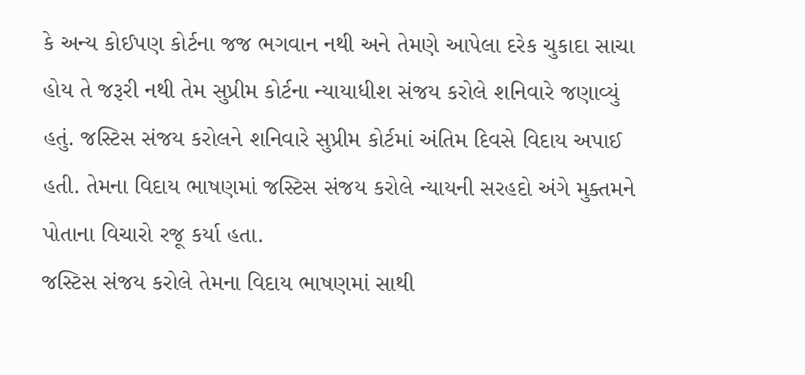કે અન્ય કોઈપણ કોર્ટના જજ ભગવાન નથી અને તેમણે આપેલા દરેક ચુકાદા સાચા હોય તે જરૂરી નથી તેમ સુપ્રીમ કોર્ટના ન્યાયાધીશ સંજય કરોલે શનિવારે જણાવ્યું હતું. જસ્ટિસ સંજય કરોલને શનિવારે સુપ્રીમ કોર્ટમાં અંતિમ દિવસે વિદાય અપાઈ હતી. તેમના વિદાય ભાષણમાં જસ્ટિસ સંજય કરોલે ન્યાયની સરહદો અંગે મુક્તમને પોતાના વિચારો રજૂ કર્યા હતા.
જસ્ટિસ સંજય કરોલે તેમના વિદાય ભાષણમાં સાથી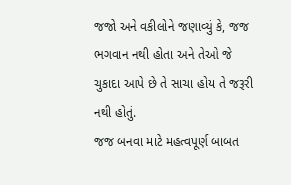જજો અને વકીલોને જણાવ્યું કે, જજ ભગવાન નથી હોતા અને તેઓ જે ચુકાદા આપે છે તે સાચા હોય તે જરૂરી નથી હોતું.
જજ બનવા માટે મહત્વપૂર્ણ બાબત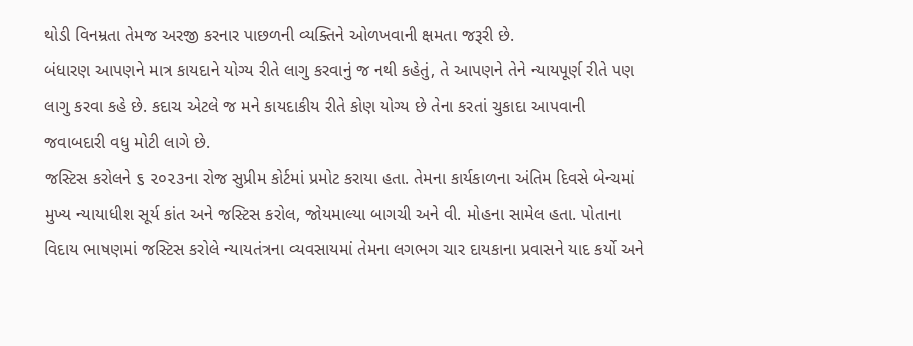થોડી વિનમ્રતા તેમજ અરજી કરનાર પાછળની વ્યક્તિને ઓળખવાની ક્ષમતા જરૂરી છે.
બંધારણ આપણને માત્ર કાયદાને યોગ્ય રીતે લાગુ કરવાનું જ નથી કહેતું, તે આપણને તેને ન્યાયપૂર્ણ રીતે પણ લાગુ કરવા કહે છે. કદાચ એટલે જ મને કાયદાકીય રીતે કોણ યોગ્ય છે તેના કરતાં ચુકાદા આપવાની જવાબદારી વધુ મોટી લાગે છે.
જસ્ટિસ કરોલને ૬ ૨૦૨૩ના રોજ સુપ્રીમ કોર્ટમાં પ્રમોટ કરાયા હતા. તેમના કાર્યકાળના અંતિમ દિવસે બેન્ચમાં મુખ્ય ન્યાયાધીશ સૂર્ય કાંત અને જસ્ટિસ કરોલ, જોયમાલ્યા બાગચી અને વી. મોહના સામેલ હતા. પોતાના વિદાય ભાષણમાં જસ્ટિસ કરોલે ન્યાયતંત્રના વ્યવસાયમાં તેમના લગભગ ચાર દાયકાના પ્રવાસને યાદ કર્યો અને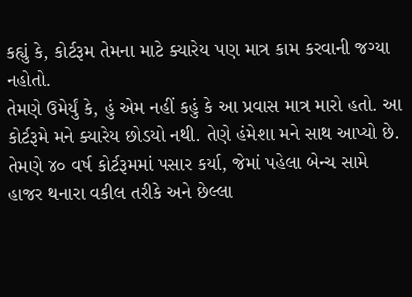કહ્યું કે, કોર્ટરૂમ તેમના માટે ક્યારેય પણ માત્ર કામ કરવાની જગ્યા નહોતો.
તેમણે ઉમેર્યું કે, હું એમ નહીં કહું કે આ પ્રવાસ માત્ર મારો હતો. આ કોર્ટરૂમે મને ક્યારેય છોડયો નથી. તેણે હંમેશા મને સાથ આપ્યો છે. તેમણે ૪૦ વર્ષ કોર્ટરૂમમાં પસાર કર્યા, જેમાં પહેલા બેન્ચ સામે હાજર થનારા વકીલ તરીકે અને છેલ્લા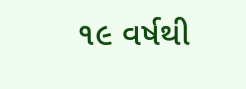૧૯ વર્ષથી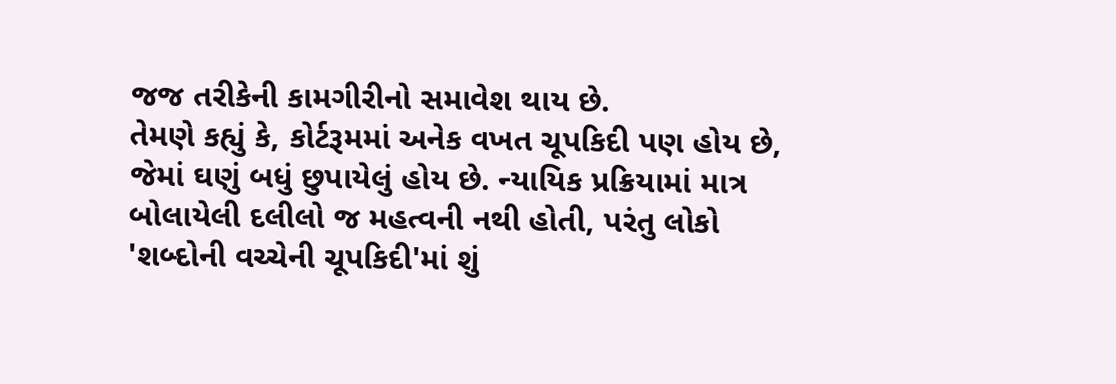જજ તરીકેની કામગીરીનો સમાવેશ થાય છે.
તેમણે કહ્યું કે, કોર્ટરૂમમાં અનેક વખત ચૂપકિદી પણ હોય છે, જેમાં ઘણું બધું છુપાયેલું હોય છે. ન્યાયિક પ્રક્રિયામાં માત્ર બોલાયેલી દલીલો જ મહત્વની નથી હોતી, પરંતુ લોકો 'શબ્દોની વચ્ચેની ચૂપકિદી'માં શું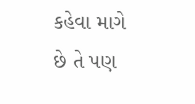કહેવા માગે છે તે પણ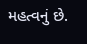મહત્વનું છે.